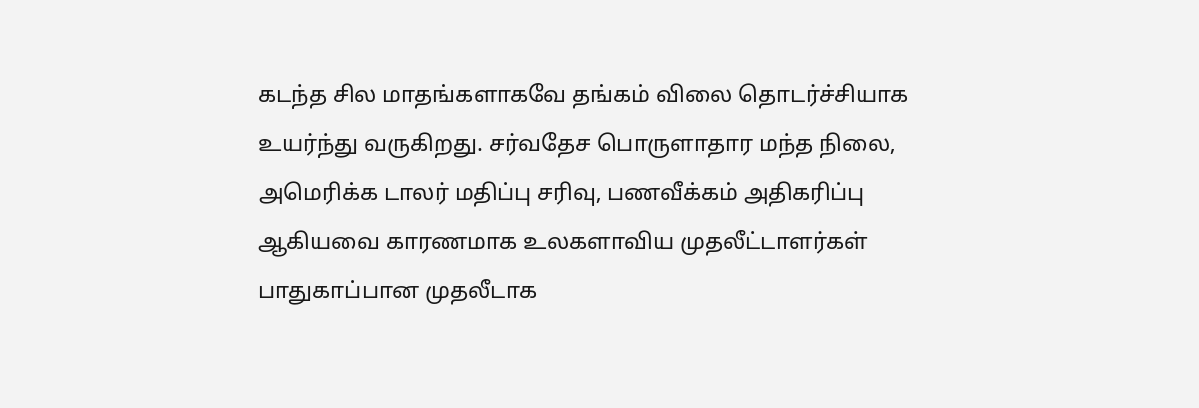கடந்த சில மாதங்களாகவே தங்கம் விலை தொடர்ச்சியாக உயர்ந்து வருகிறது. சர்வதேச பொருளாதார மந்த நிலை, அமெரிக்க டாலர் மதிப்பு சரிவு, பணவீக்கம் அதிகரிப்பு ஆகியவை காரணமாக உலகளாவிய முதலீட்டாளர்கள் பாதுகாப்பான முதலீடாக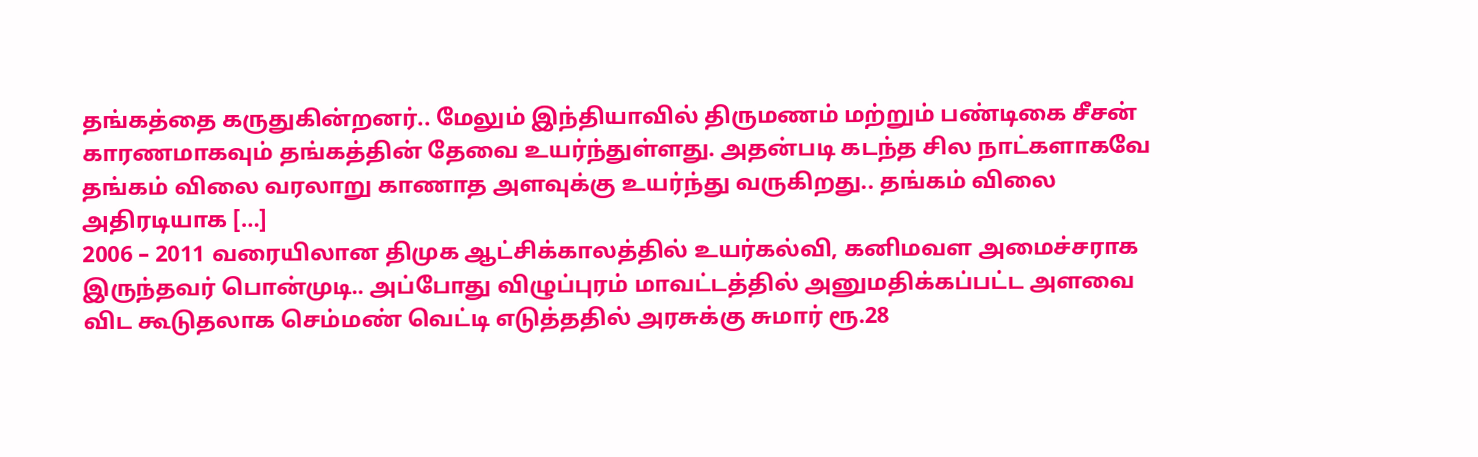தங்கத்தை கருதுகின்றனர்.. மேலும் இந்தியாவில் திருமணம் மற்றும் பண்டிகை சீசன் காரணமாகவும் தங்கத்தின் தேவை உயர்ந்துள்ளது. அதன்படி கடந்த சில நாட்களாகவே தங்கம் விலை வரலாறு காணாத அளவுக்கு உயர்ந்து வருகிறது.. தங்கம் விலை அதிரடியாக […]
2006 – 2011 வரையிலான திமுக ஆட்சிக்காலத்தில் உயர்கல்வி, கனிமவள அமைச்சராக இருந்தவர் பொன்முடி.. அப்போது விழுப்புரம் மாவட்டத்தில் அனுமதிக்கப்பட்ட அளவை விட கூடுதலாக செம்மண் வெட்டி எடுத்ததில் அரசுக்கு சுமார் ரூ.28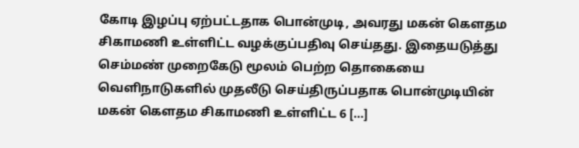கோடி இழப்பு ஏற்பட்டதாக பொன்முடி, அவரது மகன் கௌதம சிகாமணி உள்ளிட்ட வழக்குப்பதிவு செய்தது. இதையடுத்து செம்மண் முறைகேடு மூலம் பெற்ற தொகையை வெளிநாடுகளில் முதலீடு செய்திருப்பதாக பொன்முடியின் மகன் கௌதம சிகாமணி உள்ளிட்ட 6 […]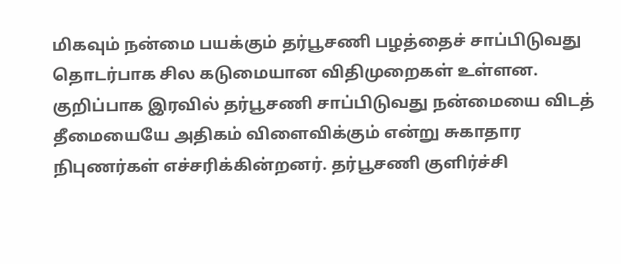மிகவும் நன்மை பயக்கும் தர்பூசணி பழத்தைச் சாப்பிடுவது தொடர்பாக சில கடுமையான விதிமுறைகள் உள்ளன. குறிப்பாக இரவில் தர்பூசணி சாப்பிடுவது நன்மையை விடத் தீமையையே அதிகம் விளைவிக்கும் என்று சுகாதார நிபுணர்கள் எச்சரிக்கின்றனர். தர்பூசணி குளிர்ச்சி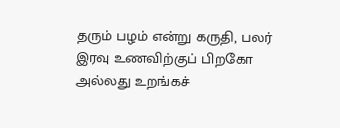தரும் பழம் என்று கருதி, பலர் இரவு உணவிற்குப் பிறகோ அல்லது உறங்கச்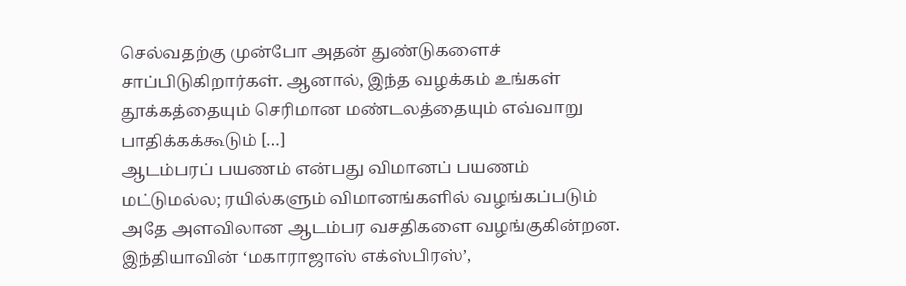செல்வதற்கு முன்போ அதன் துண்டுகளைச் சாப்பிடுகிறார்கள். ஆனால், இந்த வழக்கம் உங்கள் தூக்கத்தையும் செரிமான மண்டலத்தையும் எவ்வாறு பாதிக்கக்கூடும் […]
ஆடம்பரப் பயணம் என்பது விமானப் பயணம் மட்டுமல்ல; ரயில்களும் விமானங்களில் வழங்கப்படும் அதே அளவிலான ஆடம்பர வசதிகளை வழங்குகின்றன. இந்தியாவின் ‘மகாராஜாஸ் எக்ஸ்பிரஸ்’,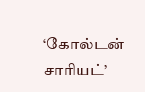‘கோல்டன் சாரியட்’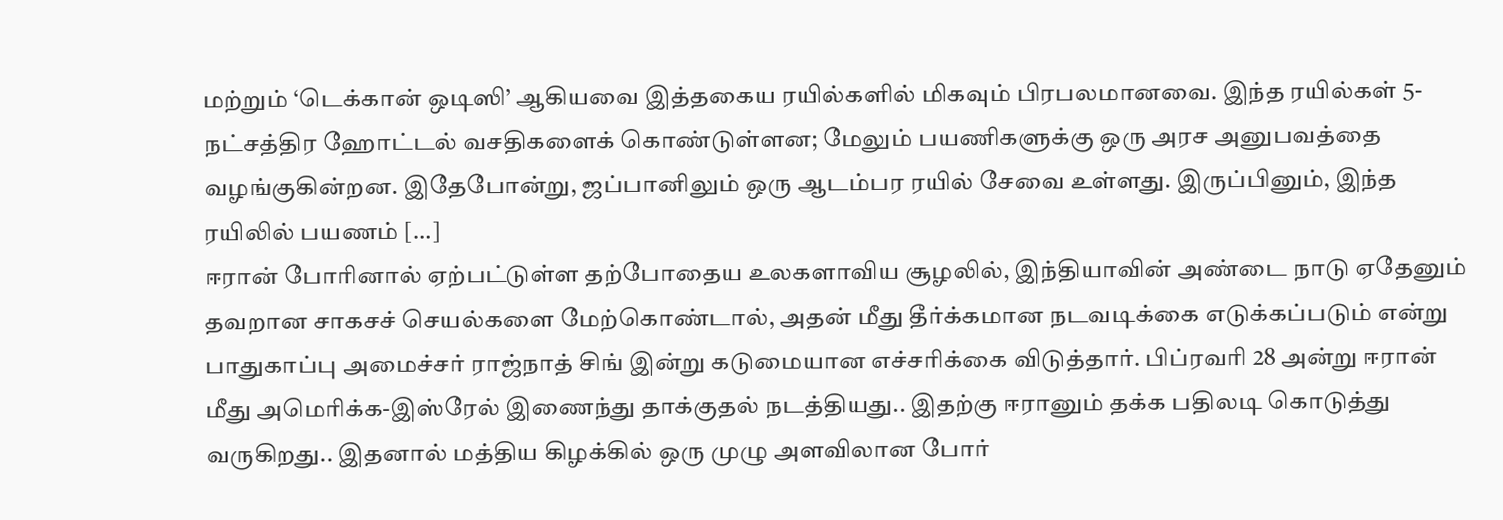மற்றும் ‘டெக்கான் ஒடிஸி’ ஆகியவை இத்தகைய ரயில்களில் மிகவும் பிரபலமானவை. இந்த ரயில்கள் 5-நட்சத்திர ஹோட்டல் வசதிகளைக் கொண்டுள்ளன; மேலும் பயணிகளுக்கு ஒரு அரச அனுபவத்தை வழங்குகின்றன. இதேபோன்று, ஜப்பானிலும் ஒரு ஆடம்பர ரயில் சேவை உள்ளது. இருப்பினும், இந்த ரயிலில் பயணம் […]
ஈரான் போரினால் ஏற்பட்டுள்ள தற்போதைய உலகளாவிய சூழலில், இந்தியாவின் அண்டை நாடு ஏதேனும் தவறான சாகசச் செயல்களை மேற்கொண்டால், அதன் மீது தீர்க்கமான நடவடிக்கை எடுக்கப்படும் என்று பாதுகாப்பு அமைச்சர் ராஜ்நாத் சிங் இன்று கடுமையான எச்சரிக்கை விடுத்தார். பிப்ரவரி 28 அன்று ஈரான் மீது அமெரிக்க-இஸ்ரேல் இணைந்து தாக்குதல் நடத்தியது.. இதற்கு ஈரானும் தக்க பதிலடி கொடுத்து வருகிறது.. இதனால் மத்திய கிழக்கில் ஒரு முழு அளவிலான போர்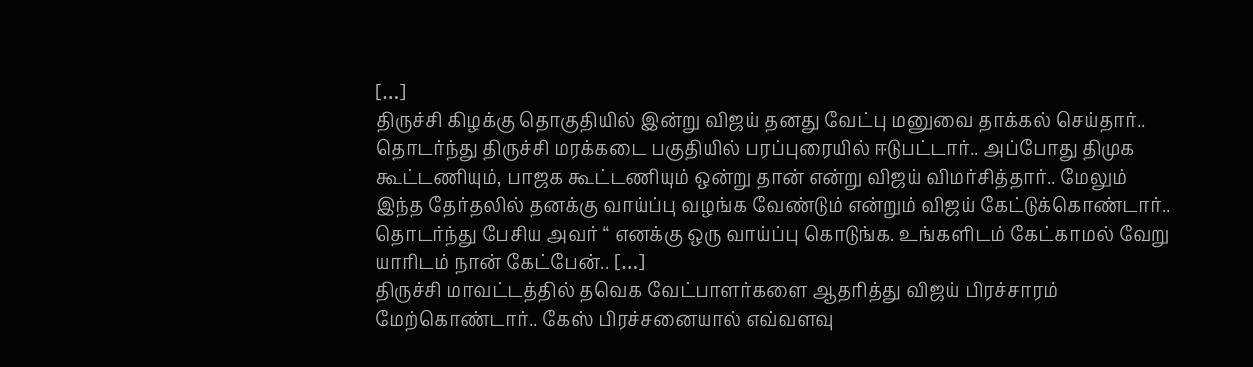[…]
திருச்சி கிழக்கு தொகுதியில் இன்று விஜய் தனது வேட்பு மனுவை தாக்கல் செய்தார்.. தொடர்ந்து திருச்சி மரக்கடை பகுதியில் பரப்புரையில் ஈடுபட்டார்.. அப்போது திமுக கூட்டணியும், பாஜக கூட்டணியும் ஒன்று தான் என்று விஜய் விமர்சித்தார்.. மேலும் இந்த தேர்தலில் தனக்கு வாய்ப்பு வழங்க வேண்டும் என்றும் விஜய் கேட்டுக்கொண்டார்.. தொடர்ந்து பேசிய அவர் “ எனக்கு ஒரு வாய்ப்பு கொடுங்க. உங்களிடம் கேட்காமல் வேறு யாரிடம் நான் கேட்பேன்.. […]
திருச்சி மாவட்டத்தில் தவெக வேட்பாளர்களை ஆதரித்து விஜய் பிரச்சாரம் மேற்கொண்டார்.. கேஸ் பிரச்சனையால் எவ்வளவு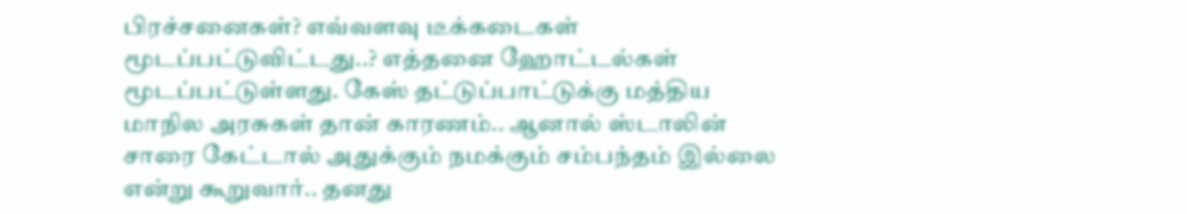பிரச்சனைகள்? எவ்வளவு டீக்கடைகள் மூடப்பட்டுவிட்டது..? எத்தனை ஹோட்டல்கள் மூடப்பட்டுள்ளது. கேஸ் தட்டுப்பாட்டுக்கு மத்திய மாநில அரசுகள் தான் காரணம்.. ஆனால் ஸ்டாலின் சாரை கேட்டால் அதுக்கும் நமக்கும் சம்பந்தம் இல்லை என்று கூறுவார்.. தனது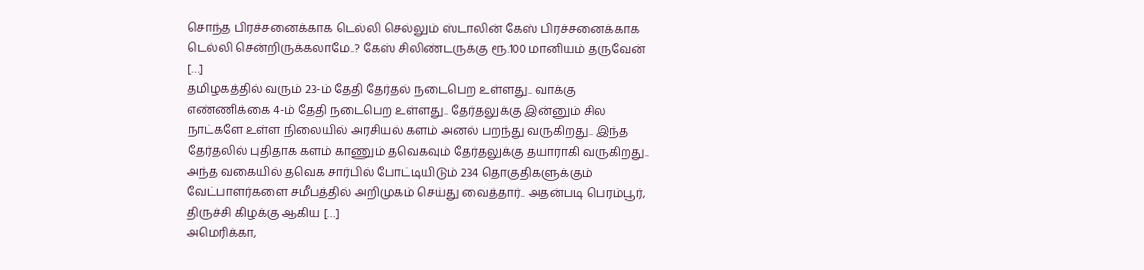சொந்த பிரச்சனைக்காக டெல்லி செல்லும் ஸ்டாலின் கேஸ் பிரச்சனைக்காக டெல்லி சென்றிருக்கலாமே..? கேஸ் சிலிண்டருக்கு ரூ.100 மானியம் தருவேன் […]
தமிழகத்தில் வரும் 23-ம் தேதி தேர்தல் நடைபெற உள்ளது.. வாக்கு எண்ணிக்கை 4-ம் தேதி நடைபெற உள்ளது.. தேர்தலுக்கு இன்னும் சில நாட்களே உள்ள நிலையில் அரசியல் களம் அனல் பறந்து வருகிறது.. இந்த தேர்தலில் புதிதாக களம் காணும் தவெகவும் தேர்தலுக்கு தயாராகி வருகிறது.. அந்த வகையில் தவெக சார்பில் போட்டியிடும் 234 தொகுதிகளுக்கும் வேட்பாளர்களை சமீபத்தில் அறிமுகம் செய்து வைத்தார்.. அதன்படி பெரம்பூர், திருச்சி கிழக்கு ஆகிய […]
அமெரிக்கா,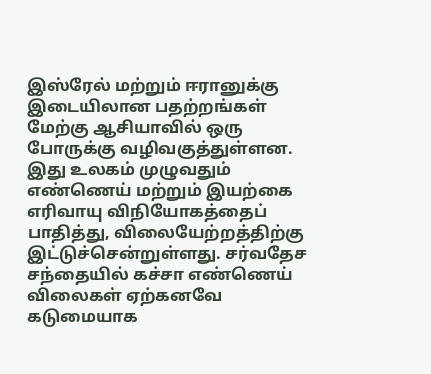இஸ்ரேல் மற்றும் ஈரானுக்கு இடையிலான பதற்றங்கள் மேற்கு ஆசியாவில் ஒரு போருக்கு வழிவகுத்துள்ளன. இது உலகம் முழுவதும் எண்ணெய் மற்றும் இயற்கை எரிவாயு விநியோகத்தைப் பாதித்து, விலையேற்றத்திற்கு இட்டுச்சென்றுள்ளது. சர்வதேச சந்தையில் கச்சா எண்ணெய் விலைகள் ஏற்கனவே கடுமையாக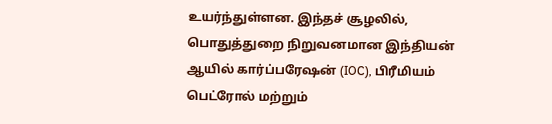உயர்ந்துள்ளன. இந்தச் சூழலில், பொதுத்துறை நிறுவனமான இந்தியன் ஆயில் கார்ப்பரேஷன் (IOC), பிரீமியம் பெட்ரோல் மற்றும்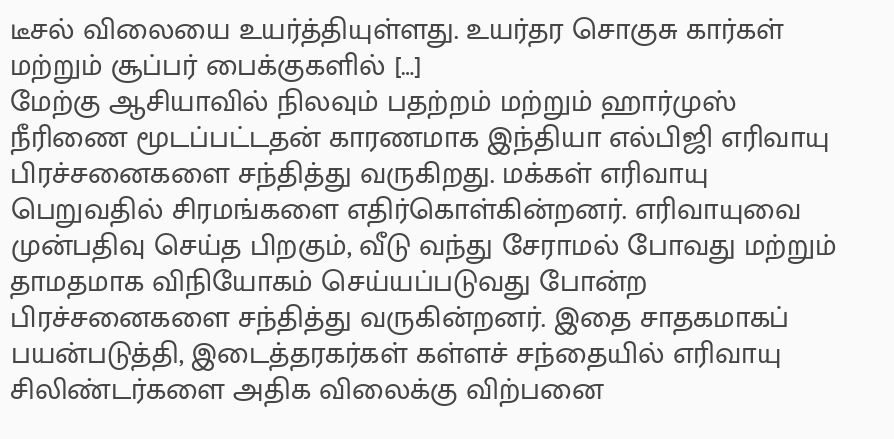டீசல் விலையை உயர்த்தியுள்ளது. உயர்தர சொகுசு கார்கள் மற்றும் சூப்பர் பைக்குகளில் […]
மேற்கு ஆசியாவில் நிலவும் பதற்றம் மற்றும் ஹார்முஸ் நீரிணை மூடப்பட்டதன் காரணமாக இந்தியா எல்பிஜி எரிவாயு பிரச்சனைகளை சந்தித்து வருகிறது. மக்கள் எரிவாயு பெறுவதில் சிரமங்களை எதிர்கொள்கின்றனர். எரிவாயுவை முன்பதிவு செய்த பிறகும், வீடு வந்து சேராமல் போவது மற்றும் தாமதமாக விநியோகம் செய்யப்படுவது போன்ற பிரச்சனைகளை சந்தித்து வருகின்றனர். இதை சாதகமாகப் பயன்படுத்தி, இடைத்தரகர்கள் கள்ளச் சந்தையில் எரிவாயு சிலிண்டர்களை அதிக விலைக்கு விற்பனை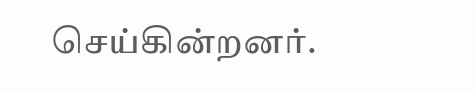செய்கின்றனர்.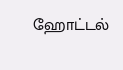ஹோட்டல்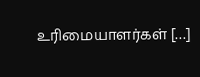உரிமையாளர்கள் […]